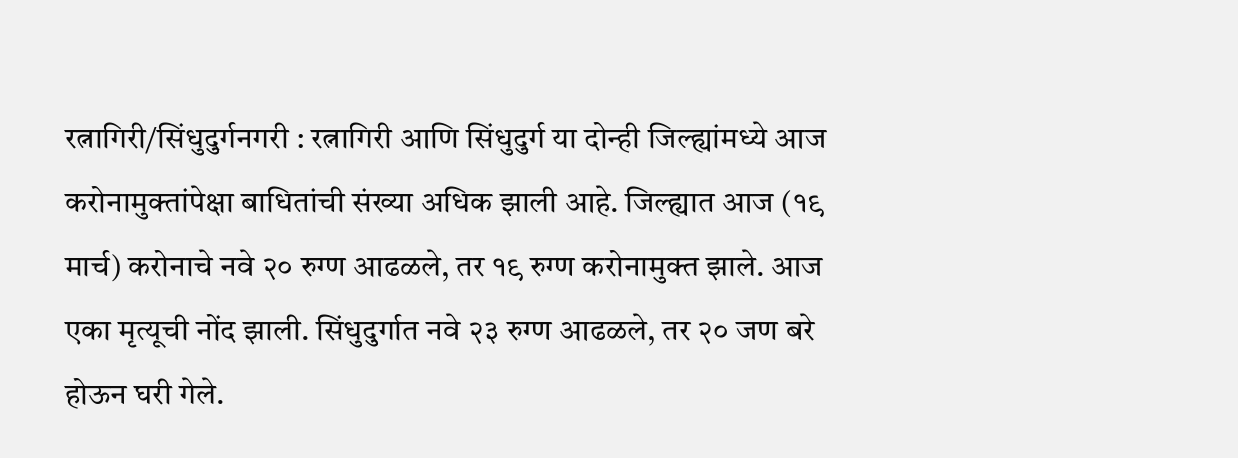रत्नागिरी/सिंधुदुर्गनगरी : रत्नागिरी आणि सिंधुदुर्ग या दोन्ही जिल्ह्यांमध्ये आज करोनामुक्तांपेक्षा बाधितांची संख्या अधिक झाली आहे. जिल्ह्यात आज (१९ मार्च) करोनाचे नवे २० रुग्ण आढळले, तर १९ रुग्ण करोनामुक्त झाले. आज एका मृत्यूची नोंद झाली. सिंधुदुर्गात नवे २३ रुग्ण आढळले, तर २० जण बरे होऊन घरी गेले.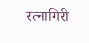रत्नागिरी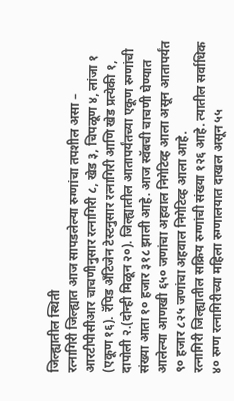जिल्ह्यातील स्थिती
रत्नागिरी जिल्ह्यात आज सापडलेल्या रुग्णांचा तपशील असा – आरटीपीसीआर चाचणीनुसार रत्नागिरी ८, खेड ३, चिपळूण ४, लांजा १ (एकूण १६). रॅपिड अँटिजेन टेस्टनुसार रत्नागिरी आणि खेड प्रत्येकी १, दापोली २.(दोन्ही मिळून २०). जिल्ह्यातील आतापर्यंतच्या एकूण रुग्णांची संख्या आता १० हजार ३१८ झाली आहे. आज स्वॅबची चाचणी घेण्यात आलेल्या आणखी ६५० जणांचा अहवाल निगेटिव्ह आला असून आतापर्यंत ९० हजार ८२५ जणांचा अहवाल निगेटिव्ह आला आहे.
रत्नागिरी जिल्ह्यातील सक्रिय रुग्णांची संख्या १२६ आहे. त्यातील सर्वाधिक ४० रुग्ण रत्नागिरीच्या महिला रुग्णालयात दाखल असून ५५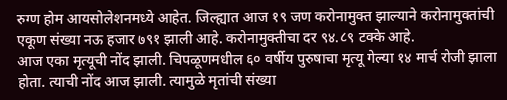रुग्ण होम आयसोलेशनमध्ये आहेत. जिल्ह्यात आज १९ जण करोनामुक्त झाल्याने करोनामुक्तांची एकूण संख्या नऊ हजार ७९१ झाली आहे. करोनामुक्तीचा दर ९४.८९ टक्के आहे.
आज एका मृत्यूची नोंद झाली. चिपळूणमधील ६० वर्षीय पुरुषाचा मृत्यू गेल्या १४ मार्च रोजी झाला होता. त्याची नोंद आज झाली. त्यामुळे मृतांची संख्या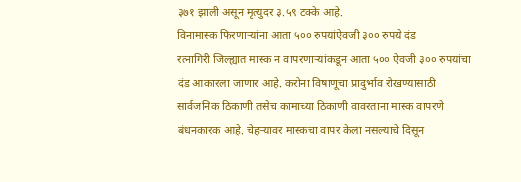३७१ झाली असून मृत्युदर ३.५९ टक्के आहे.
विनामास्क फिरणाऱ्यांना आता ५०० रुपयांऐवजी ३०० रुपये दंड
रत्नागिरी जिल्ह्यात मास्क न वापरणाऱ्यांकडून आता ५०० ऐवजी ३०० रुपयांचा दंड आकारला जाणार आहे. करोना विषाणूचा प्रादुर्भाव रोखण्यासाठी सार्वजनिक ठिकाणी तसेच कामाच्या ठिकाणी वावरताना मास्क वापरणे बंधनकारक आहे. चेहऱ्यावर मास्कचा वापर केला नसल्याचे दिसून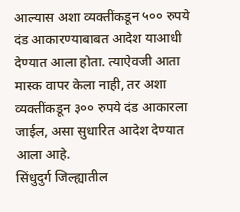आल्यास अशा व्यक्तींकडून ५०० रुपये दंड आकारण्याबाबत आदेश याआधी देण्यात आला होता. त्याऐवजी आता मास्क वापर केला नाही, तर अशा व्यक्तींकडून ३०० रुपये दंड आकारला जाईल, असा सुधारित आदेश देण्यात आला आहे.
सिंधुदुर्ग जिल्ह्यातील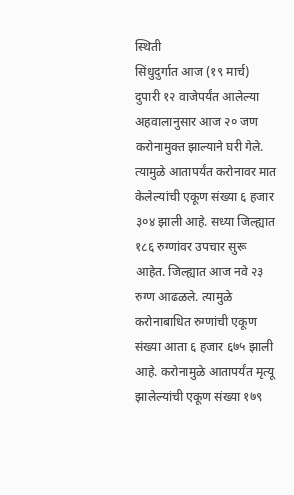स्थिती
सिंधुदुर्गात आज (१९ मार्च) दुपारी १२ वाजेपर्यंत आलेल्या अहवालानुसार आज २० जण करोनामुक्त झाल्याने घरी गेले. त्यामुळे आतापर्यंत करोनावर मात केलेल्यांची एकूण संख्या ६ हजार ३०४ झाली आहे. सध्या जिल्ह्यात १८६ रुग्णांवर उपचार सुरू आहेत. जिल्ह्यात आज नवे २३ रुग्ण आढळले. त्यामुळे करोनाबाधित रुग्णांची एकूण संख्या आता ६ हजार ६७५ झाली आहे. करोनामुळे आतापर्यंत मृत्यू झालेल्यांची एकूण संख्या १७९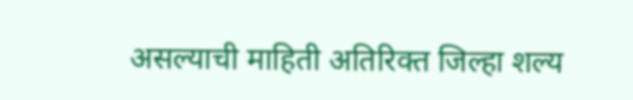असल्याची माहिती अतिरिक्त जिल्हा शल्य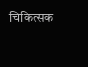चिकित्सक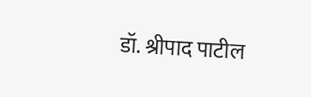डॉ. श्रीपाद पाटील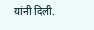यांनी दिली.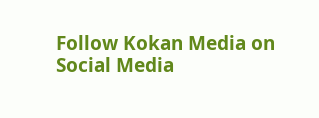Follow Kokan Media on Social Media